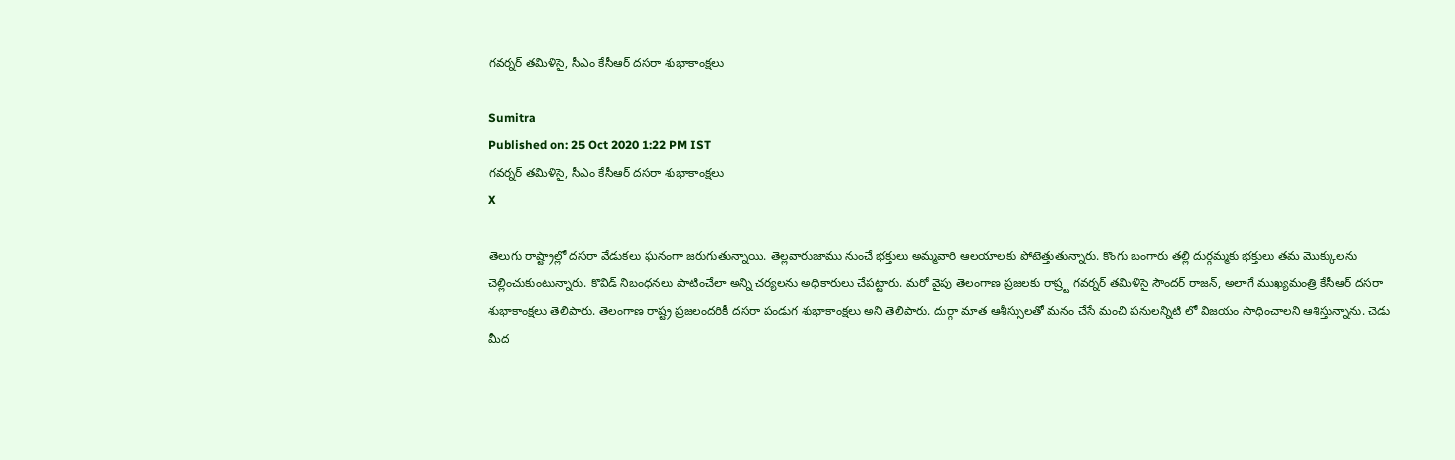గ‌వ‌ర్న‌ర్ త‌మిళిసై, సీఎం కేసీఆర్ ద‌స‌రా శుభాకాంక్ష‌లు

Sumitra
Published on: 25 Oct 2020 1:22 PM IST
గ‌వ‌ర్న‌ర్ త‌మిళిసై, సీఎం కేసీఆర్ ద‌స‌రా శుభాకాంక్ష‌లు
X

తెలుగు రాష్ట్రాల్లో దసరా వేడుకలు ఘనంగా జరుగుతున్నాయి. తెల్లవారుజాము నుంచే భక్తులు అమ్మవారి ఆలయాలకు పోటెత్తుతున్నారు. కొంగు బంగారు తల్లి దుర్గమ్మకు భక్తులు తమ మొక్కులను చెల్లించుకుంటున్నారు. కొవిడ్ నిబంధనలు పాటించేలా అన్ని చర్యలను అధికారులు చేపట్టారు. మరో వైపు తెలంగాణ ప్రజలకు రాష్ర్ట గ‌వ‌ర్న‌ర్ త‌మిళిసై సౌంద‌ర్ రాజ‌న్‌, అలాగే ముఖ్య‌మంత్రి కేసీఆర్ ద‌స‌రా శుభాకాంక్ష‌లు తెలిపారు. తెలంగాణ రాష్ట్ర ప్రజలందరికీ దసరా పండుగ శుభాకాంక్షలు అని తెలిపారు. దుర్గా మాత ఆశీస్సులతో మనం చేసే మంచి పనులన్నిటి లో విజయం సాధించాలని ఆశిస్తున్నాను. చెడు మీద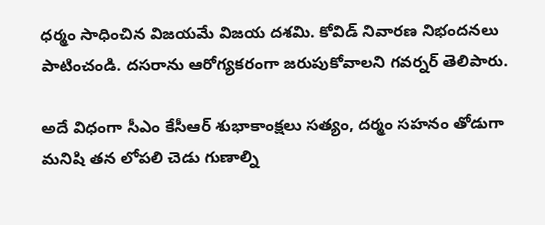ధర్మం సాధించిన విజయమే విజయ దశమి. కోవిడ్ నివారణ నిభందనలు పాటించండి. దసరాను ఆరోగ్యకరంగా జరుపుకోవాలని గవర్నర్ తెలిపారు.

అదే విధంగా సీఎం కేసీఆర్ శుభాకాంక్షలు సత్యం, దర్మం సహనం తోడుగా మనిషి తన లోపలి చెడు గుణాల్ని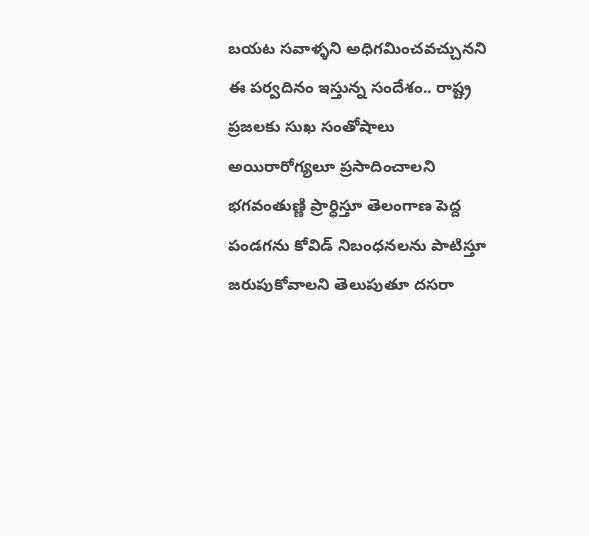బయట సవాళ్ళని అధిగమించవచ్చునని ఈ పర్వదినం ఇస్తున్న సందేశం.. రాష్ట్ర ప్రజలకు సుఖ సంతోషాలు అయిరారోగ్యలూ ప్రసాదించాలని భగవంతుణ్ణి ప్రార్ధిస్తూ తెలంగాణ పెద్ద పండగను కోవిడ్ నిబంధనలను పాటిస్తూ జరుపుకోవాలని తెలుపుతూ దసరా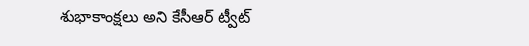శుభాకాంక్షలు అని కేసీఆర్ ట్వీట్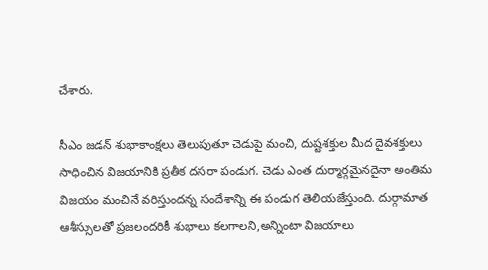చేశారు.

సీఎం జడన్ శుభాకాంక్షలు తెలుపుతూ చెడుపై మంచి, దుష్టశక్తుల మీద దైవశక్తులు సాధించిన విజయానికి ప్రతీక దసరా పండుగ. చెడు ఎంత దుర్మార్గమైనదైనా అంతిమ విజయం మంచినే వరిస్తుందన్న సందేశాన్ని ఈ పండుగ తెలియజేస్తుంది. దుర్గామాత ఆశీస్సులతో ప్రజలందరికీ శుభాలు కలగాలని,అన్నింటా విజయాలు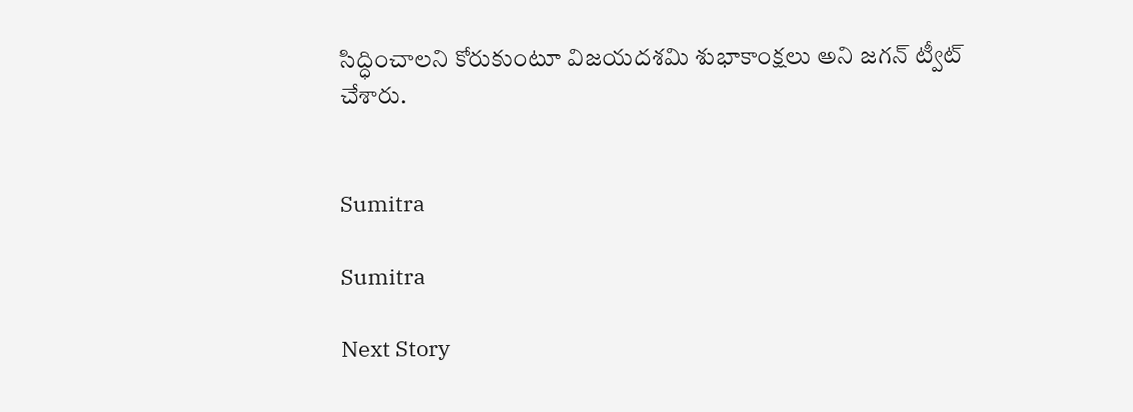సిద్ధించాలని కోరుకుంటూ విజయదశమి శుభాకాంక్షలు అని జగన్ ట్వీట్ చేశారు.


Sumitra

Sumitra

Next Story